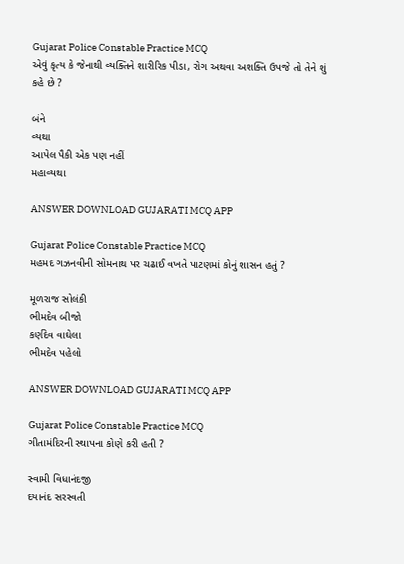Gujarat Police Constable Practice MCQ
એવું કૃત્ય કે જેનાથી વ્યક્તિને શારીરિક પીડા, રોગ અથવા અશક્તિ ઉપજે તો તેને શું કહે છે ?

બંને
વ્યથા
આપેલ પૈકી એક પણ નહીં
મહાવ્યથા

ANSWER DOWNLOAD GUJARATI MCQ APP

Gujarat Police Constable Practice MCQ
મહમદ ગઝનવીની સોમનાથ પર ચઢાઈ વખતે પાટણમાં કોનું શાસન હતું ?

મૂળરાજ સોલંકી
ભીમદેવ બીજો
કર્ણદેવ વાઘેલા
ભીમદેવ પહેલો

ANSWER DOWNLOAD GUJARATI MCQ APP

Gujarat Police Constable Practice MCQ
ગીતામંદિરની સ્થાપના કોણે કરી હતી ?

સ્વામી વિધાનંદજી
દયાનંદ સરસ્વતી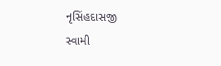નૃસિંહદાસજી
સ્વામી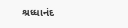શ્રધ્ધાનંદ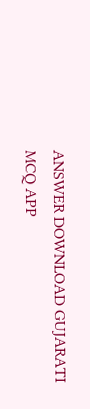ANSWER DOWNLOAD GUJARATI MCQ APP